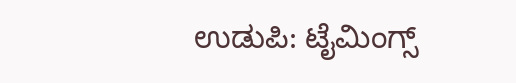ಉಡುಪಿ: ಟೈಮಿಂಗ್ಸ್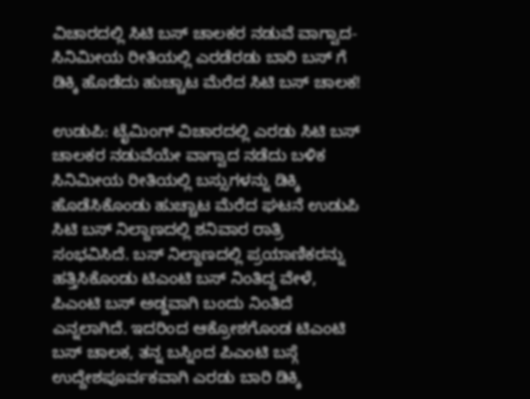ವಿಚಾರದಲ್ಲಿ ಸಿಟಿ ಬಸ್ ಚಾಲಕರ ನಡುವೆ ವಾಗ್ವಾದ- ಸಿನಿಮೀಯ ರೀತಿಯಲ್ಲಿ ಎರಡೆರಡು ಬಾರಿ ಬಸ್ ಗೆ ಡಿಕ್ಕಿ ಹೊಡೆದು ಹುಚ್ಚಾಟ ಮೆರೆದ ಸಿಟಿ ಬಸ್ ಚಾಲಕ!

ಉಡುಪಿ: ಟೈಮಿಂಗ್ ವಿಚಾರದಲ್ಲಿ ಎರಡು ಸಿಟಿ ಬಸ್ ಚಾಲಕರ ನಡುವೆಯೇ ವಾಗ್ವಾದ ನಡೆದು ಬಳಿಕ ಸಿನಿಮೀಯ ರೀತಿಯಲ್ಲಿ ಬಸ್ಸುಗಳನ್ನು ಡಿಕ್ಕಿ ಹೊಡೆಸಿಕೊಂಡು ಹುಚ್ಚಾಟ ಮೆರೆದ ಘಟನೆ ಉಡುಪಿ ಸಿಟಿ ಬಸ್ ನಿಲ್ದಾಣದಲ್ಲಿ ಶನಿವಾರ ರಾತ್ರಿ ಸಂಭವಿಸಿದೆ. ಬಸ್ ನಿಲ್ದಾಣದಲ್ಲಿ ಪ್ರಯಾಣಿಕರನ್ನು ಹತ್ತಿಸಿಕೊಂಡು ಟಿಎಂಟಿ ಬಸ್ ನಿಂತಿದ್ದ ವೇಳೆ, ಪಿಎಂಟಿ ಬಸ್ ಅಡ್ಡವಾಗಿ ಬಂದು ನಿಂತಿದೆ ಎನ್ನಲಾಗಿದೆ. ಇದರಿಂದ ಆಕ್ರೋಶಗೊಂಡ ಟಿಎಂಟಿ ಬಸ್ ಚಾಲಕ, ತನ್ನ ಬಸ್ನಿಂದ ಪಿಎಂಟಿ ಬಸ್ಗೆ ಉದ್ದೇಶಪೂರ್ವಕವಾಗಿ ಎರಡು ಬಾರಿ ಡಿಕ್ಕಿ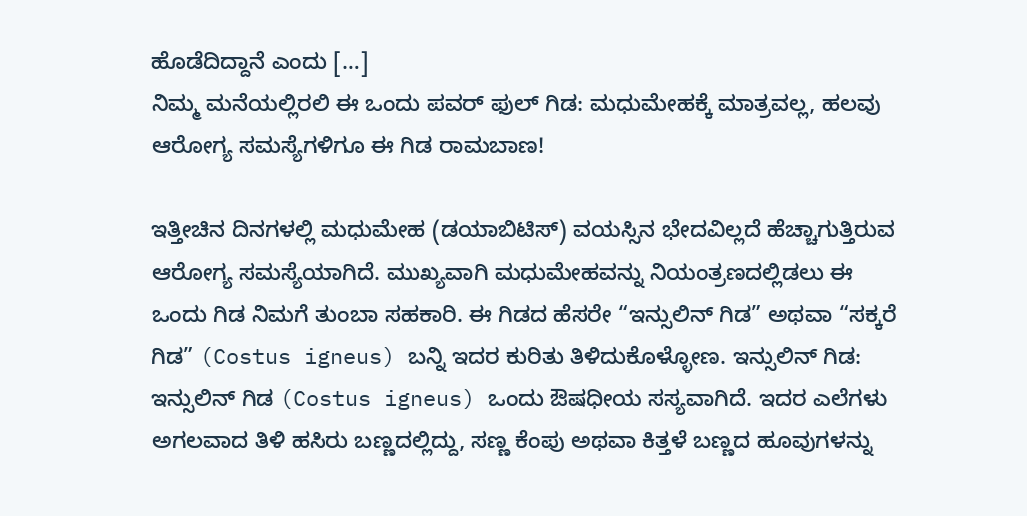ಹೊಡೆದಿದ್ದಾನೆ ಎಂದು […]
ನಿಮ್ಮ ಮನೆಯಲ್ಲಿರಲಿ ಈ ಒಂದು ಪವರ್ ಫುಲ್ ಗಿಡ: ಮಧುಮೇಹಕ್ಕೆ ಮಾತ್ರವಲ್ಲ, ಹಲವು ಆರೋಗ್ಯ ಸಮಸ್ಯೆಗಳಿಗೂ ಈ ಗಿಡ ರಾಮಬಾಣ!

ಇತ್ತೀಚಿನ ದಿನಗಳಲ್ಲಿ ಮಧುಮೇಹ (ಡಯಾಬಿಟಿಸ್) ವಯಸ್ಸಿನ ಭೇದವಿಲ್ಲದೆ ಹೆಚ್ಚಾಗುತ್ತಿರುವ ಆರೋಗ್ಯ ಸಮಸ್ಯೆಯಾಗಿದೆ. ಮುಖ್ಯವಾಗಿ ಮಧುಮೇಹವನ್ನು ನಿಯಂತ್ರಣದಲ್ಲಿಡಲು ಈ ಒಂದು ಗಿಡ ನಿಮಗೆ ತುಂಬಾ ಸಹಕಾರಿ. ಈ ಗಿಡದ ಹೆಸರೇ “ಇನ್ಸುಲಿನ್ ಗಿಡ” ಅಥವಾ “ಸಕ್ಕರೆ ಗಿಡ” (Costus igneus) ಬನ್ನಿ ಇದರ ಕುರಿತು ತಿಳಿದುಕೊಳ್ಳೋಣ. ಇನ್ಸುಲಿನ್ ಗಿಡ: ಇನ್ಸುಲಿನ್ ಗಿಡ (Costus igneus) ಒಂದು ಔಷಧೀಯ ಸಸ್ಯವಾಗಿದೆ. ಇದರ ಎಲೆಗಳು ಅಗಲವಾದ ತಿಳಿ ಹಸಿರು ಬಣ್ಣದಲ್ಲಿದ್ದು, ಸಣ್ಣ ಕೆಂಪು ಅಥವಾ ಕಿತ್ತಳೆ ಬಣ್ಣದ ಹೂವುಗಳನ್ನು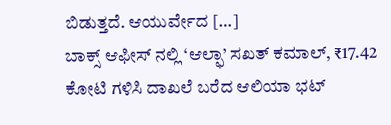ಬಿಡುತ್ತದೆ. ಆಯುರ್ವೇದ […]
ಬಾಕ್ಸ್ ಆಫೀಸ್ ನಲ್ಲಿ ‘ಆಲ್ಫಾ’ ಸಖತ್ ಕಮಾಲ್, ₹17.42 ಕೋಟಿ ಗಳಿಸಿ ದಾಖಲೆ ಬರೆದ ಆಲಿಯಾ ಭಟ್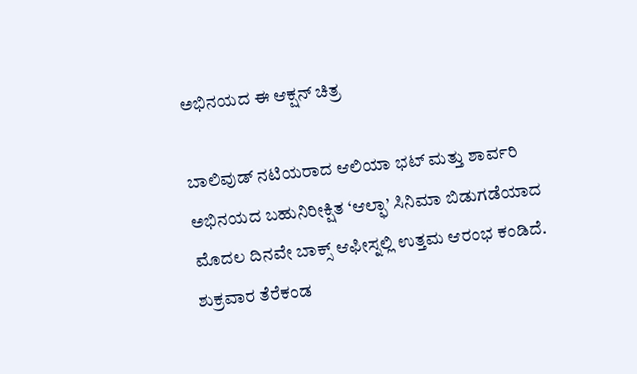ಅಭಿನಯದ ಈ ಆಕ್ಷನ್ ಚಿತ್ರ

ಬಾಲಿವುಡ್ ನಟಿಯರಾದ ಆಲಿಯಾ ಭಟ್ ಮತ್ತು ಶಾರ್ವರಿ ಅಭಿನಯದ ಬಹುನಿರೀಕ್ಷಿತ ‘ಆಲ್ಫಾ’ ಸಿನಿಮಾ ಬಿಡುಗಡೆಯಾದ ಮೊದಲ ದಿನವೇ ಬಾಕ್ಸ್ ಆಫೀಸ್ನಲ್ಲಿ ಉತ್ತಮ ಆರಂಭ ಕಂಡಿದೆ. ಶುಕ್ರವಾರ ತೆರೆಕಂಡ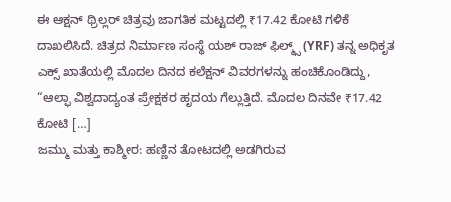ಈ ಆಕ್ಷನ್ ಥ್ರಿಲ್ಲರ್ ಚಿತ್ರವು ಜಾಗತಿಕ ಮಟ್ಟದಲ್ಲಿ ₹17.42 ಕೋಟಿ ಗಳಿಕೆ ದಾಖಲಿಸಿದೆ. ಚಿತ್ರದ ನಿರ್ಮಾಣ ಸಂಸ್ಥೆ ಯಶ್ ರಾಜ್ ಫಿಲ್ಮ್ಸ್ (YRF) ತನ್ನ ಅಧಿಕೃತ ಎಕ್ಸ್ ಖಾತೆಯಲ್ಲಿ ಮೊದಲ ದಿನದ ಕಲೆಕ್ಷನ್ ವಿವರಗಳನ್ನು ಹಂಚಿಕೊಂಡಿದ್ದು, “ಆಲ್ಫಾ ವಿಶ್ವದಾದ್ಯಂತ ಪ್ರೇಕ್ಷಕರ ಹೃದಯ ಗೆಲ್ಲುತ್ತಿದೆ. ಮೊದಲ ದಿನವೇ ₹17.42 ಕೋಟಿ […]
ಜಮ್ಮು ಮತ್ತು ಕಾಶ್ಮೀರ: ಹಣ್ಣಿನ ತೋಟದಲ್ಲಿ ಅಡಗಿರುವ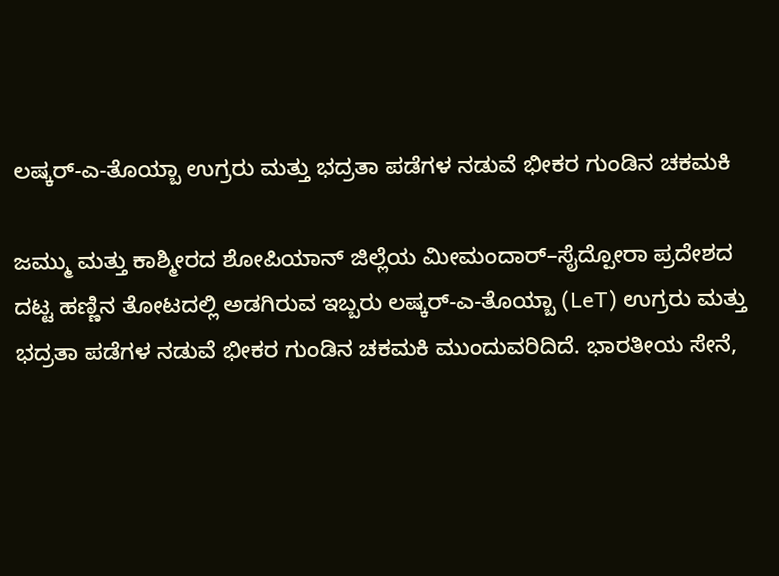ಲಷ್ಕರ್-ಎ-ತೊಯ್ಬಾ ಉಗ್ರರು ಮತ್ತು ಭದ್ರತಾ ಪಡೆಗಳ ನಡುವೆ ಭೀಕರ ಗುಂಡಿನ ಚಕಮಕಿ

ಜಮ್ಮು ಮತ್ತು ಕಾಶ್ಮೀರದ ಶೋಪಿಯಾನ್ ಜಿಲ್ಲೆಯ ಮೀಮಂದಾರ್–ಸೈದ್ಪೋರಾ ಪ್ರದೇಶದ ದಟ್ಟ ಹಣ್ಣಿನ ತೋಟದಲ್ಲಿ ಅಡಗಿರುವ ಇಬ್ಬರು ಲಷ್ಕರ್-ಎ-ತೊಯ್ಬಾ (LeT) ಉಗ್ರರು ಮತ್ತು ಭದ್ರತಾ ಪಡೆಗಳ ನಡುವೆ ಭೀಕರ ಗುಂಡಿನ ಚಕಮಕಿ ಮುಂದುವರಿದಿದೆ. ಭಾರತೀಯ ಸೇನೆ,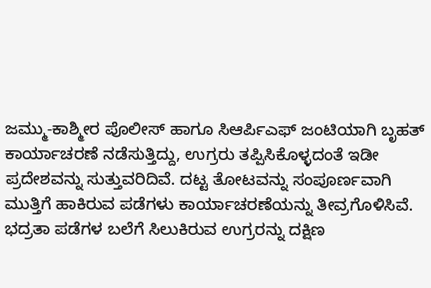ಜಮ್ಮು-ಕಾಶ್ಮೀರ ಪೊಲೀಸ್ ಹಾಗೂ ಸಿಆರ್ಪಿಎಫ್ ಜಂಟಿಯಾಗಿ ಬೃಹತ್ ಕಾರ್ಯಾಚರಣೆ ನಡೆಸುತ್ತಿದ್ದು, ಉಗ್ರರು ತಪ್ಪಿಸಿಕೊಳ್ಳದಂತೆ ಇಡೀ ಪ್ರದೇಶವನ್ನು ಸುತ್ತುವರಿದಿವೆ. ದಟ್ಟ ತೋಟವನ್ನು ಸಂಪೂರ್ಣವಾಗಿ ಮುತ್ತಿಗೆ ಹಾಕಿರುವ ಪಡೆಗಳು ಕಾರ್ಯಾಚರಣೆಯನ್ನು ತೀವ್ರಗೊಳಿಸಿವೆ. ಭದ್ರತಾ ಪಡೆಗಳ ಬಲೆಗೆ ಸಿಲುಕಿರುವ ಉಗ್ರರನ್ನು ದಕ್ಷಿಣ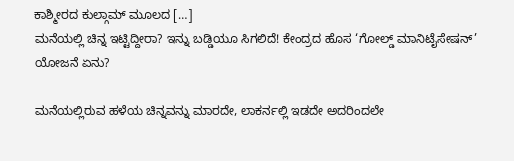ಕಾಶ್ಮೀರದ ಕುಲ್ಗಾಮ್ ಮೂಲದ […]
ಮನೆಯಲ್ಲಿ ಚಿನ್ನ ಇಟ್ಟಿದ್ದೀರಾ? ಇನ್ನು ಬಡ್ಡಿಯೂ ಸಿಗಲಿದೆ! ಕೇಂದ್ರದ ಹೊಸ ‘ಗೋಲ್ಡ್ ಮಾನಿಟೈಸೇಷನ್’ ಯೋಜನೆ ಏನು?

ಮನೆಯಲ್ಲಿರುವ ಹಳೆಯ ಚಿನ್ನವನ್ನು ಮಾರದೇ, ಲಾಕರ್ನಲ್ಲಿ ಇಡದೇ ಅದರಿಂದಲೇ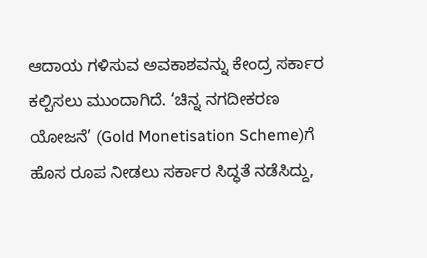ಆದಾಯ ಗಳಿಸುವ ಅವಕಾಶವನ್ನು ಕೇಂದ್ರ ಸರ್ಕಾರ ಕಲ್ಪಿಸಲು ಮುಂದಾಗಿದೆ. ‘ಚಿನ್ನ ನಗದೀಕರಣ ಯೋಜನೆ’ (Gold Monetisation Scheme)ಗೆ ಹೊಸ ರೂಪ ನೀಡಲು ಸರ್ಕಾರ ಸಿದ್ಧತೆ ನಡೆಸಿದ್ದು,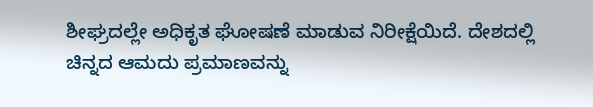ಶೀಘ್ರದಲ್ಲೇ ಅಧಿಕೃತ ಘೋಷಣೆ ಮಾಡುವ ನಿರೀಕ್ಷೆಯಿದೆ. ದೇಶದಲ್ಲಿ ಚಿನ್ನದ ಆಮದು ಪ್ರಮಾಣವನ್ನು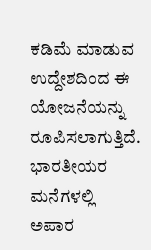ಕಡಿಮೆ ಮಾಡುವ ಉದ್ದೇಶದಿಂದ ಈ ಯೋಜನೆಯನ್ನು ರೂಪಿಸಲಾಗುತ್ತಿದೆ. ಭಾರತೀಯರ ಮನೆಗಳಲ್ಲಿ ಅಪಾರ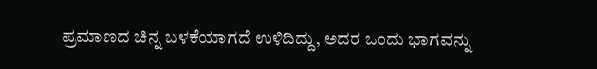ಪ್ರಮಾಣದ ಚಿನ್ನ ಬಳಕೆಯಾಗದೆ ಉಳಿದಿದ್ದು, ಅದರ ಒಂದು ಭಾಗವನ್ನು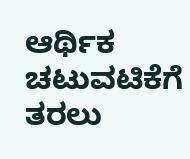ಆರ್ಥಿಕ ಚಟುವಟಿಕೆಗೆ ತರಲು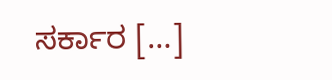ಸರ್ಕಾರ […]